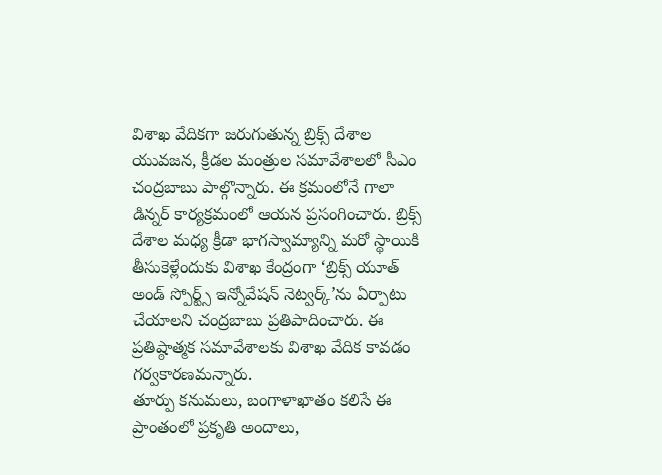విశాఖ వేదికగా జరుగుతున్న బ్రిక్స్ దేశాల యువజన, క్రీడల మంత్రుల సమావేశాలలో సీఎం చంద్రబాబు పాల్గొన్నారు. ఈ క్రమంలోనే గాలా డిన్నర్ కార్యక్రమంలో ఆయన ప్రసంగించారు. బ్రిక్స్ దేశాల మధ్య క్రీడా భాగస్వామ్యాన్ని మరో స్థాయికి తీసుకెళ్లేందుకు విశాఖ కేంద్రంగా ‘బ్రిక్స్ యూత్ అండ్ స్పోర్ట్స్ ఇన్నోవేషన్ నెట్వర్క్’ను ఏర్పాటు చేయాలని చంద్రబాబు ప్రతిపాదించారు. ఈ ప్రతిష్ఠాత్మక సమావేశాలకు విశాఖ వేదిక కావడం గర్వకారణమన్నారు.
తూర్పు కనుమలు, బంగాళాఖాతం కలిసే ఈ ప్రాంతంలో ప్రకృతి అందాలు,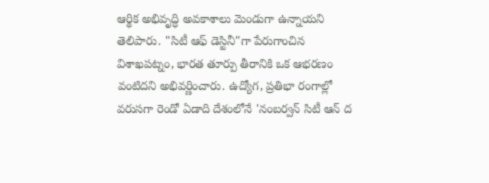ఆర్థిక అభివృద్ధి అవకాశాలు మెండుగా ఉన్నాయని తెలిపారు. "సిటీ ఆఫ్ డెస్టినీ"గా పేరుగాంచిన విశాఖపట్నం, భారత తూర్పు తీరానికి ఒక ఆభరణం వంటిదని అభివర్ణించారు. ఉద్యోగ, ప్రతిభా రంగాల్లో వరుసగా రెండో ఏడాది దేశంలోనే 'నంబర్వన్ సిటీ ఆన్ ద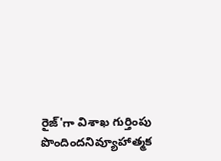రైజ్'గా విశాఖ గుర్తింపు పొందిందనివ్యూహాత్మక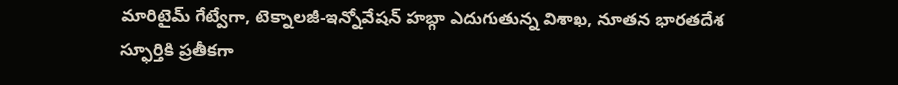మారిటైమ్ గేట్వేగా, టెక్నాలజీ-ఇన్నోవేషన్ హబ్గా ఎదుగుతున్న విశాఖ, నూతన భారతదేశ స్ఫూర్తికి ప్రతీకగా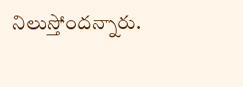నిలుస్తోందన్నారు.